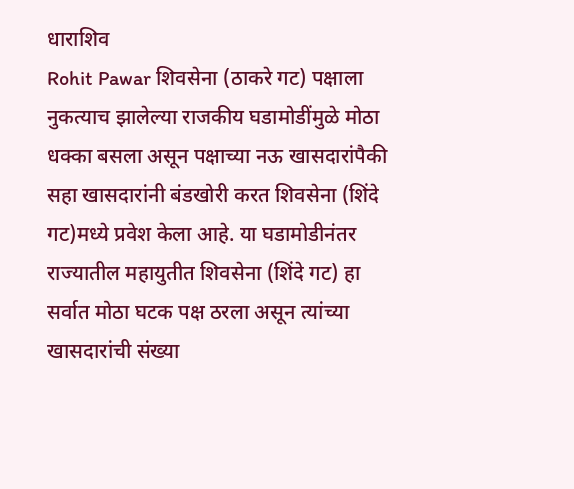धाराशिव
Rohit Pawar शिवसेना (ठाकरे गट) पक्षाला नुकत्याच झालेल्या राजकीय घडामोडींमुळे मोठा धक्का बसला असून पक्षाच्या नऊ खासदारांपैकी सहा खासदारांनी बंडखोरी करत शिवसेना (शिंदे गट)मध्ये प्रवेश केला आहे. या घडामोडीनंतर राज्यातील महायुतीत शिवसेना (शिंदे गट) हा सर्वात मोठा घटक पक्ष ठरला असून त्यांच्या खासदारांची संख्या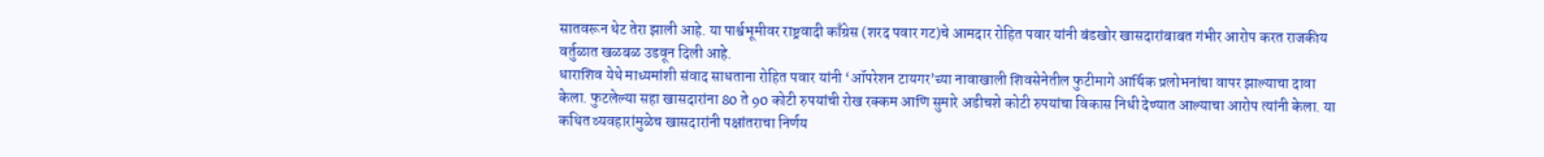सातवरून थेट तेरा झाली आहे. या पार्श्वभूमीवर राष्ट्रवादी काँग्रेस (शरद पवार गट)चे आमदार रोहित पवार यांनी बंडखोर खासदारांबाबत गंभीर आरोप करत राजकीय वर्तुळात खळबळ उडवून दिली आहे.
धाराशिव येथे माध्यमांशी संवाद साधताना रोहित पवार यांनी ‘ऑपरेशन टायगर’च्या नावाखाली शिवसेनेतील फुटीमागे आर्थिक प्रलोभनांचा वापर झाल्याचा दावा केला. फुटलेल्या सहा खासदारांना 80 ते 90 कोटी रुपयांची रोख रक्कम आणि सुमारे अडीचशे कोटी रुपयांचा विकास निधी देण्यात आल्याचा आरोप त्यांनी केला. या कथित व्यवहारांमुळेच खासदारांनी पक्षांतराचा निर्णय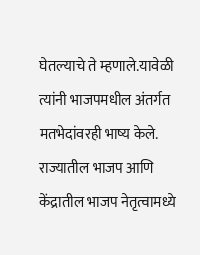घेतल्याचे ते म्हणाले.यावेळी त्यांनी भाजपमधील अंतर्गत मतभेदांवरही भाष्य केले. राज्यातील भाजप आणि केंद्रातील भाजप नेतृत्वामध्ये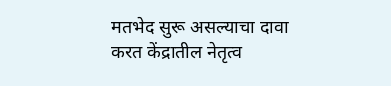मतभेद सुरू असल्याचा दावा करत केंद्रातील नेतृत्व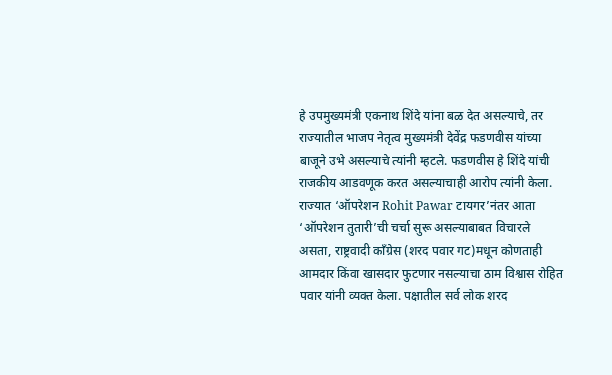हे उपमुख्यमंत्री एकनाथ शिंदे यांना बळ देत असल्याचे, तर राज्यातील भाजप नेतृत्व मुख्यमंत्री देवेंद्र फडणवीस यांच्या बाजूने उभे असल्याचे त्यांनी म्हटले. फडणवीस हे शिंदे यांची राजकीय आडवणूक करत असल्याचाही आरोप त्यांनी केला.
राज्यात ‘ऑपरेशन Rohit Pawar टायगर’नंतर आता ‘ऑपरेशन तुतारी’ची चर्चा सुरू असल्याबाबत विचारले असता, राष्ट्रवादी काँग्रेस (शरद पवार गट)मधून कोणताही आमदार किंवा खासदार फुटणार नसल्याचा ठाम विश्वास रोहित पवार यांनी व्यक्त केला. पक्षातील सर्व लोक शरद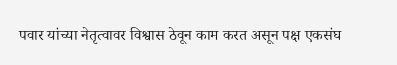पवार यांच्या नेतृत्वावर विश्वास ठेवून काम करत असून पक्ष एकसंघ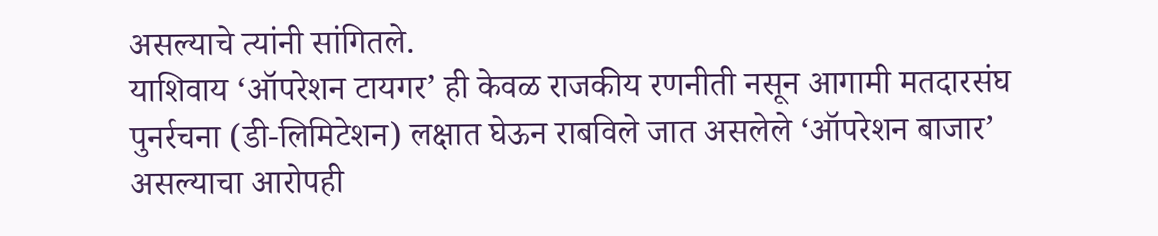असल्याचे त्यांनी सांगितले.
याशिवाय ‘ऑपरेशन टायगर’ ही केवळ राजकीय रणनीती नसून आगामी मतदारसंघ पुनर्रचना (डी-लिमिटेशन) लक्षात घेऊन राबविले जात असलेले ‘ऑपरेशन बाजार’ असल्याचा आरोपही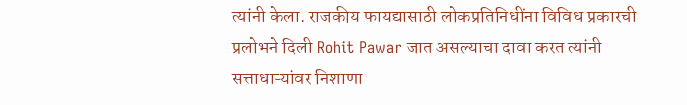त्यांनी केला. राजकीय फायद्यासाठी लोकप्रतिनिधींना विविध प्रकारची प्रलोभने दिली Rohit Pawar जात असल्याचा दावा करत त्यांनी सत्ताधाऱ्यांवर निशाणा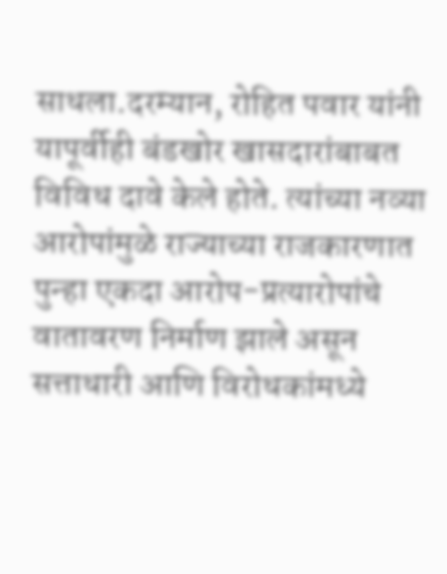साधला.दरम्यान, रोहित पवार यांनी यापूर्वीही बंडखोर खासदारांबाबत विविध दावे केले होते. त्यांच्या नव्या आरोपांमुळे राज्याच्या राजकारणात पुन्हा एकदा आरोप-प्रत्यारोपांचे वातावरण निर्माण झाले असून सत्ताधारी आणि विरोधकांमध्ये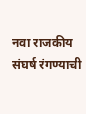नवा राजकीय संघर्ष रंगण्याची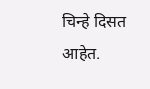चिन्हे दिसत आहेत.